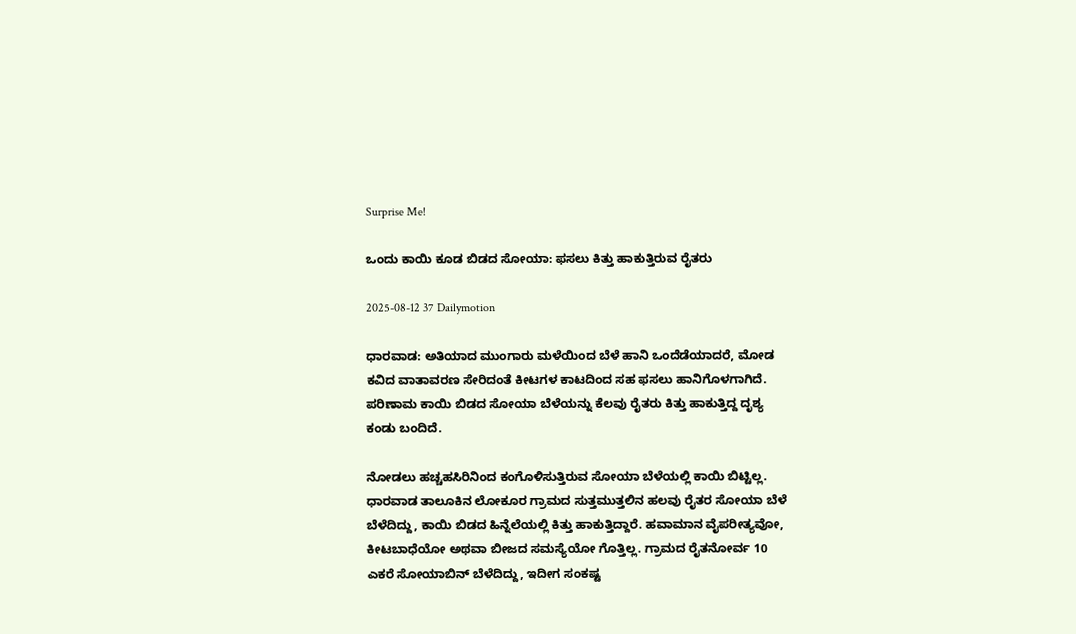Surprise Me!

ಒಂದು ಕಾಯಿ ಕೂಡ ಬಿಡದ ಸೋಯಾ: ಫಸಲು ಕಿತ್ತು ಹಾಕುತ್ತಿರುವ ರೈತರು

2025-08-12 37 Dailymotion

ಧಾರವಾಡ: ಅತಿಯಾದ ಮುಂಗಾರು ಮಳೆಯಿಂದ ಬೆಳೆ ಹಾನಿ ಒಂದೆಡೆಯಾದರೆ, ಮೋಡ ಕವಿದ ವಾತಾವರಣ ಸೇರಿದಂತೆ ಕೀಟಗಳ ಕಾಟದಿಂದ ಸಹ ಫಸಲು ಹಾನಿಗೊಳಗಾಗಿದೆ. ಪರಿಣಾಮ ಕಾಯಿ ಬಿಡದ ಸೋಯಾ ಬೆಳೆಯನ್ನು ಕೆಲವು ರೈತರು ಕಿತ್ತು ಹಾಕುತ್ತಿದ್ದ ದೃಶ್ಯ ಕಂಡು ಬಂದಿದೆ.

ನೋಡಲು ಹಚ್ಚಹಸಿರಿನಿಂದ ಕಂಗೊಳಿಸುತ್ತಿರುವ ಸೋಯಾ ಬೆಳೆಯಲ್ಲಿ ಕಾಯಿ ಬಿಟ್ಟಿಲ್ಲ. ಧಾರವಾಡ ತಾಲೂಕಿನ ಲೋಕೂರ ಗ್ರಾಮದ ಸುತ್ತಮುತ್ತಲಿನ ಹಲವು ರೈತರ ಸೋಯಾ ಬೆಳೆ ಬೆಳೆದಿದ್ದು, ಕಾಯಿ ಬಿಡದ ಹಿನ್ನೆಲೆಯಲ್ಲಿ ಕಿತ್ತು ಹಾಕುತ್ತಿದ್ದಾರೆ. ಹವಾಮಾನ ವೈಪರೀತ್ಯವೋ, ಕೀಟಬಾಧೆಯೋ ಅಥವಾ ಬೀಜದ ಸಮಸ್ಯೆಯೋ ಗೊತ್ತಿಲ್ಲ. ಗ್ರಾಮದ ರೈತನೋರ್ವ 10 ಎಕರೆ ಸೋಯಾಬಿನ್ ಬೆಳೆದಿದ್ದು, ಇದೀಗ ಸಂಕಷ್ಟ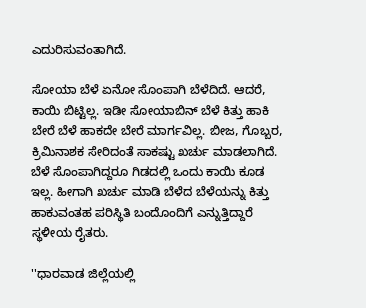ಎದುರಿಸುವಂತಾಗಿದೆ.

ಸೋಯಾ ಬೆಳೆ ಏನೋ ಸೊಂಪಾಗಿ ಬೆಳೆದಿದೆ. ಆದರೆ, ಕಾಯಿ ಬಿಟ್ಟಿಲ್ಲ. ಇಡೀ ಸೋಯಾಬಿನ್ ಬೆಳೆ ಕಿತ್ತು ಹಾಕಿ ಬೇರೆ ಬೆಳೆ ಹಾಕದೇ ಬೇರೆ ಮಾರ್ಗವಿಲ್ಲ. ಬೀಜ, ಗೊಬ್ಬರ, ಕ್ರಿಮಿನಾಶಕ ಸೇರಿದಂತೆ ಸಾಕಷ್ಟು ಖರ್ಚು ಮಾಡಲಾಗಿದೆ. ಬೆಳೆ ಸೊಂಪಾಗಿದ್ದರೂ ಗಿಡದಲ್ಲಿ ಒಂದು ಕಾಯಿ ಕೂಡ ಇಲ್ಲ. ಹೀಗಾಗಿ ಖರ್ಚು ಮಾಡಿ ಬೆಳೆದ ಬೆಳೆಯನ್ನು ಕಿತ್ತು ಹಾಕುವಂತಹ ಪರಿಸ್ಥಿತಿ ಬಂದೊಂದಿಗೆ ಎನ್ನುತ್ತಿದ್ದಾರೆ ಸ್ಥಳೀಯ ರೈತರು.

''ಧಾರವಾಡ ಜಿಲ್ಲೆಯಲ್ಲಿ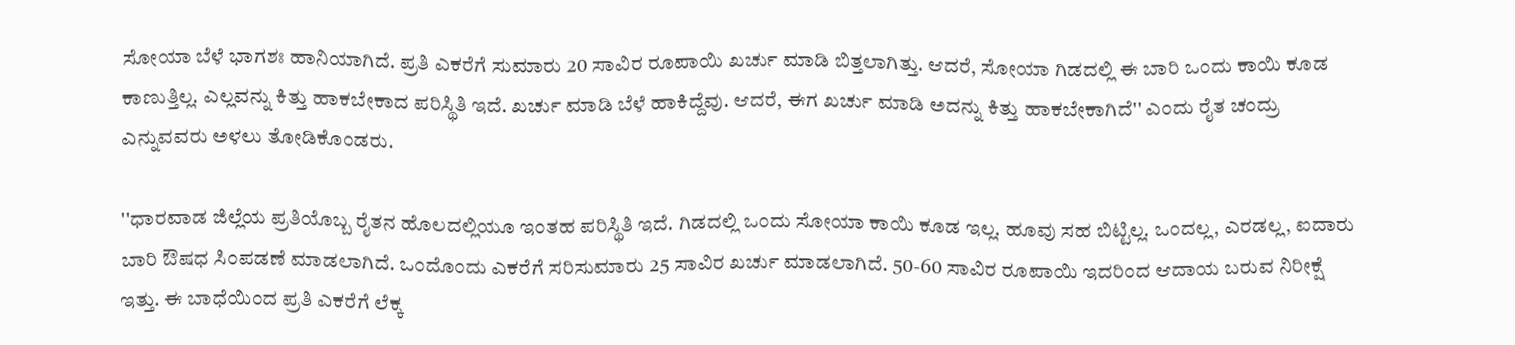ಸೋಯಾ ಬೆಳೆ ಭಾಗಶಃ ಹಾನಿಯಾಗಿದೆ. ಪ್ರತಿ ಎಕರೆಗೆ ಸುಮಾರು 20 ಸಾವಿರ ರೂಪಾಯಿ ಖರ್ಚು ಮಾಡಿ ಬಿತ್ತಲಾಗಿತ್ತು. ಆದರೆ, ಸೋಯಾ ಗಿಡದಲ್ಲಿ ಈ ಬಾರಿ ಒಂದು ಕಾಯಿ ಕೂಡ ಕಾಣುತ್ತಿಲ್ಲ. ಎಲ್ಲವನ್ನು ಕಿತ್ತು ಹಾಕಬೇಕಾದ ಪರಿಸ್ಥಿತಿ ಇದೆ. ಖರ್ಚು ಮಾಡಿ ಬೆಳೆ ಹಾಕಿದ್ದೆವು. ಆದರೆ, ಈಗ ಖರ್ಚು ಮಾಡಿ ಅದನ್ನು ಕಿತ್ತು ಹಾಕಬೇಕಾಗಿದೆ'' ಎಂದು ರೈತ ಚಂದ್ರು ಎನ್ನುವವರು ಅಳಲು ತೋಡಿಕೊಂಡರು.

''ಧಾರವಾಡ ಜಿಲ್ಲೆಯ ಪ್ರತಿಯೊಬ್ಬ ರೈತನ ಹೊಲದಲ್ಲಿಯೂ ಇಂತಹ ಪರಿಸ್ಥಿತಿ ಇದೆ. ಗಿಡದಲ್ಲಿ ಒಂದು ಸೋಯಾ ಕಾಯಿ ಕೂಡ ಇಲ್ಲ. ಹೂವು ಸಹ ಬಿಟ್ಟಿಲ್ಲ. ಒಂದಲ್ಲ, ಎರಡಲ್ಲ, ಐದಾರು ಬಾರಿ ಔಷಧ ಸಿಂಪಡಣೆ ಮಾಡಲಾಗಿದೆ. ಒಂದೊಂದು ಎಕರೆಗೆ ಸರಿಸುಮಾರು 25 ಸಾವಿರ ಖರ್ಚು ಮಾಡಲಾಗಿದೆ. 50-60 ಸಾವಿರ ರೂಪಾಯಿ ಇದರಿಂದ ಆದಾಯ ಬರುವ ನಿರೀಕ್ಷೆ ಇತ್ತು. ಈ ಬಾಧೆಯಿಂದ ಪ್ರತಿ ಎಕರೆಗೆ ಲೆಕ್ಕ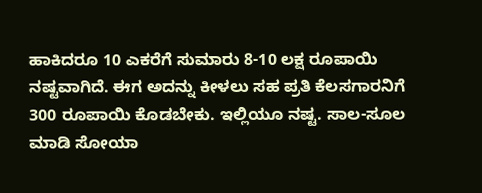ಹಾಕಿದರೂ 10 ಎಕರೆಗೆ ಸುಮಾರು 8-10 ಲಕ್ಷ ರೂಪಾಯಿ ನಷ್ಟವಾಗಿದೆ. ಈಗ ಅದನ್ನು ಕೀಳಲು ಸಹ ಪ್ರತಿ ಕೆಲಸಗಾರನಿಗೆ 300 ರೂಪಾಯಿ ಕೊಡಬೇಕು. ಇಲ್ಲಿಯೂ ನಷ್ಟ. ಸಾಲ-ಸೂಲ ಮಾಡಿ ಸೋಯಾ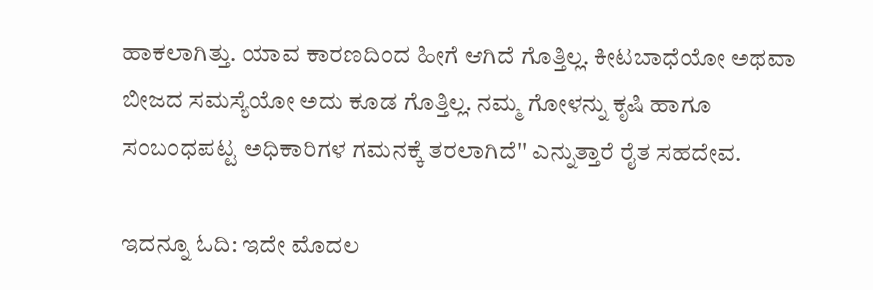ಹಾಕಲಾಗಿತ್ತು. ಯಾವ ಕಾರಣದಿಂದ ಹೀಗೆ ಆಗಿದೆ ಗೊತ್ತಿಲ್ಲ. ಕೀಟಬಾಧೆಯೋ ಅಥವಾ ಬೀಜದ ಸಮಸ್ಯೆಯೋ ಅದು ಕೂಡ ಗೊತ್ತಿಲ್ಲ. ನಮ್ಮ ಗೋಳನ್ನು ಕೃಷಿ ಹಾಗೂ ಸಂಬಂಧಪಟ್ಟ ಅಧಿಕಾರಿಗಳ ಗಮನಕ್ಕೆ ತರಲಾಗಿದೆ'' ಎನ್ನುತ್ತಾರೆ ರೈತ ಸಹದೇವ.

ಇದನ್ನೂ ಓದಿ: ಇದೇ ಮೊದಲ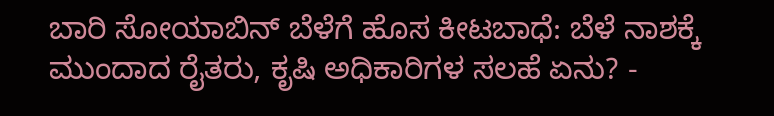ಬಾರಿ ಸೋಯಾಬಿನ್ ಬೆಳೆಗೆ ಹೊಸ ಕೀಟಬಾಧೆ: ಬೆಳೆ ನಾಶಕ್ಕೆ ಮುಂದಾದ ರೈತರು, ಕೃಷಿ‌ ಅಧಿಕಾರಿಗಳ ಸಲಹೆ ಏನು? -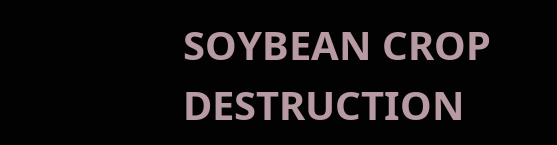SOYBEAN CROP DESTRUCTION